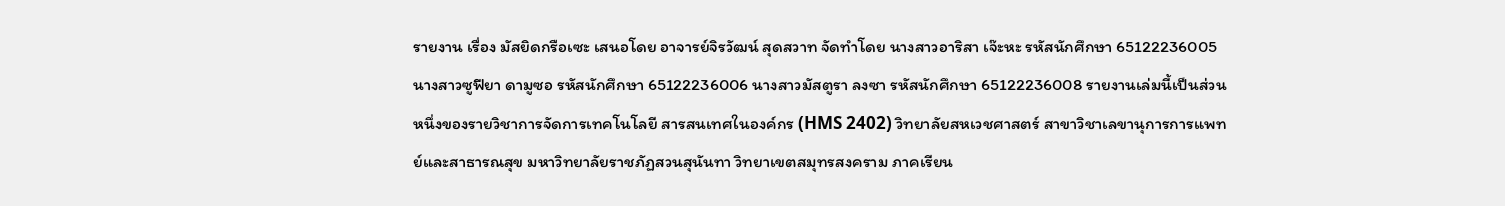รายงาน เรื่อง มัสยิดกรือเซะ เสนอโดย อาจารย์จิรวัฒน์ สุดสวาท จัดทำโดย นางสาวอาริสา เจ๊ะหะ รหัสนักศึกษา 65122236005 นางสาวซูฟียา ดามูซอ รหัสนักศึกษา 65122236006 นางสาวมัสตูรา ลงซา รหัสนักศึกษา 65122236008 รายงานเล่มนี้เป็นส่วนหนึ่งของรายวิชาการจัดการเทคโนโลยี สารสนเทศในองค์กร (HMS 2402) วิทยาลัยสหเวชศาสตร์ สาขาวิชาเลขานุการการแพทย์และสาธารณสุข มหาวิทยาลัยราชภัฏสวนสุนันทา วิทยาเขตสมุทรสงคราม ภาคเรียน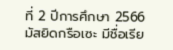ที่ 2 ปีการศึกษา 2566
มัสยิดกรือเซะ มีชื่อเรีย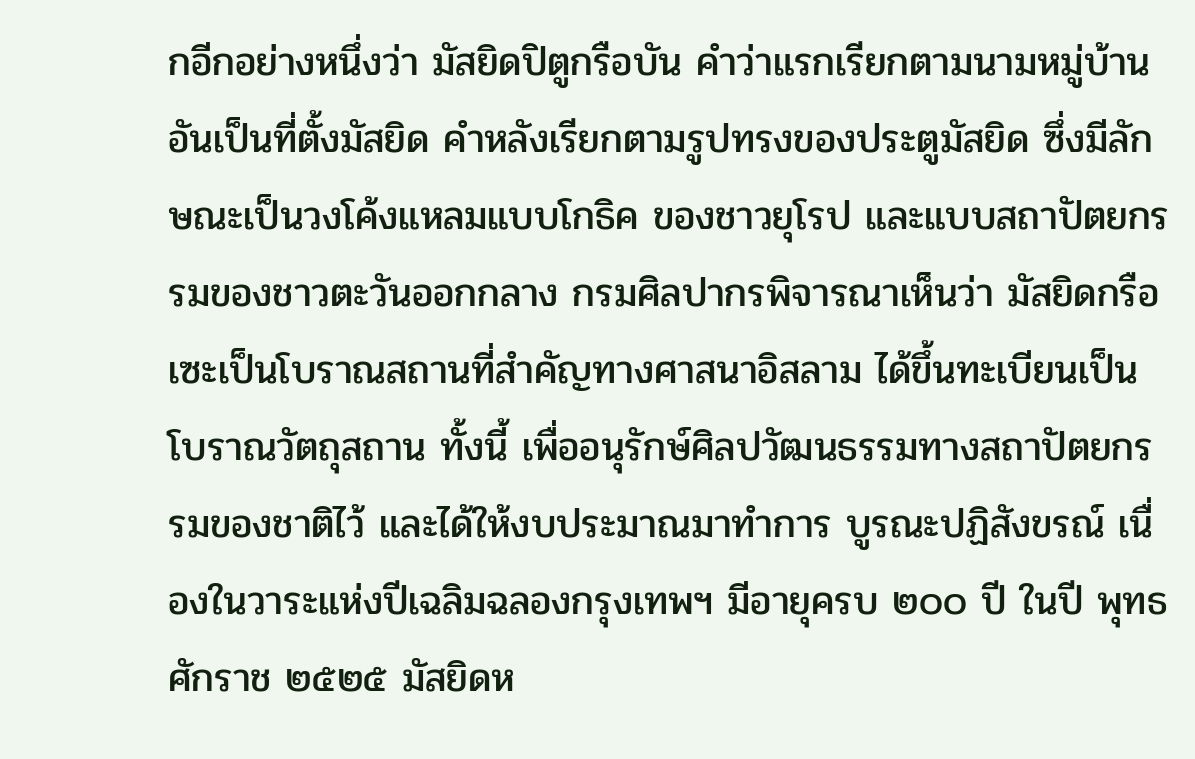กอีกอย่างหนึ่งว่า มัสยิดปิตูกรือบัน คำว่าแรกเรียกตามนามหมู่บ้าน อันเป็นที่ตั้งมัสยิด คำหลังเรียกตามรูปทรงของประตูมัสยิด ซึ่งมีลักษณะเป็นวงโค้งแหลมแบบโกธิค ของชาวยุโรป และแบบสถาปัตยกรรมของชาวตะวันออกกลาง กรมศิลปากรพิจารณาเห็นว่า มัสยิดกรือเซะเป็นโบราณสถานที่สำคัญทางศาสนาอิสลาม ได้ขึ้นทะเบียนเป็นโบราณวัตถุสถาน ทั้งนี้ เพื่ออนุรักษ์ศิลปวัฒนธรรมทางสถาปัตยกรรมของชาติไว้ และได้ให้งบประมาณมาทำการ บูรณะปฏิสังขรณ์ เนื่องในวาระแห่งปีเฉลิมฉลองกรุงเทพฯ มีอายุครบ ๒๐๐ ปี ในปี พุทธศักราช ๒๕๒๕ มัสยิดห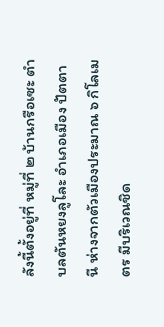ลังนี้ตั้งอยู่ที่ หมู่ที่ ๒ บ้านกรือเซะ ตำบลตันหยงลูโละ อำเภอเมือง ปัตตานี ห่างจากตัวเมืองประมาณ ๖ กิโลเมตร มีบริเวณชิด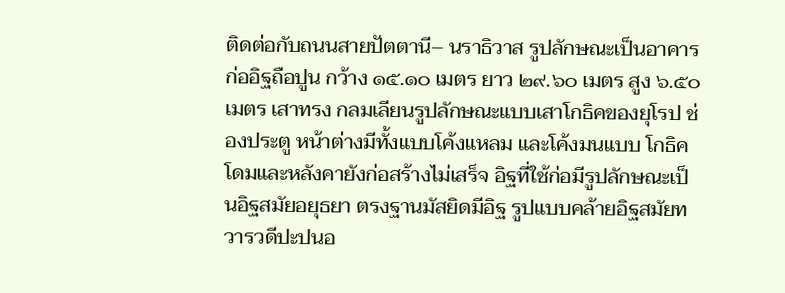ติดต่อกับถนนสายปัตตานี– นราธิวาส รูปลักษณะเป็นอาคารก่ออิฐถือปูน กว้าง ๑๕.๑๐ เมตร ยาว ๒๙.๖๐ เมตร สูง ๖.๕๐ เมตร เสาทรง กลมเลียนรูปลักษณะแบบเสาโกธิคของยุโรป ช่องประตู หน้าต่างมีทั้งแบบโค้งแหลม และโค้งมนแบบ โกธิค โดมและหลังคายังก่อสร้างไม่เสร็จ อิฐที่ใช้ก่อมีรูปลักษณะเป็นอิฐสมัยอยุธยา ตรงฐานมัสยิดมีอิฐ รูปแบบคล้ายอิฐสมัยทวารวดีปะปนอ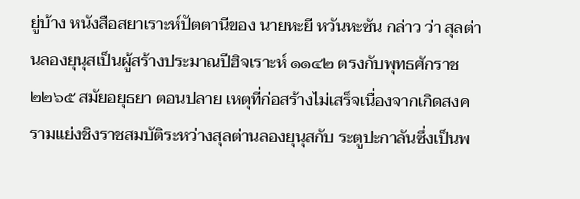ยู่บ้าง หนังสือสยาเราะห์ปัตตานีของ นายหะยี หวันหะซัน กล่าว ว่า สุลต่านลองยุนุสเป็นผู้สร้างประมาณปีฮิจเราะห์ ๑๑๔๒ ตรงกับพุทธศักราช ๒๒๖๕ สมัยอยุธยา ตอนปลาย เหตุที่ก่อสร้างไม่เสร็จเนื่องจากเกิดสงครามแย่งชิงราชสมบัติระหว่างสุลต่านลองยุนุสกับ ระตูปะกาลันซึ่งเป็นพ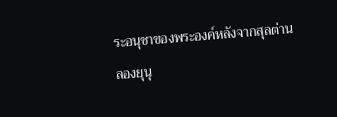ระอนุชาของพระองค์หลังจากสุลต่านลองยุนุ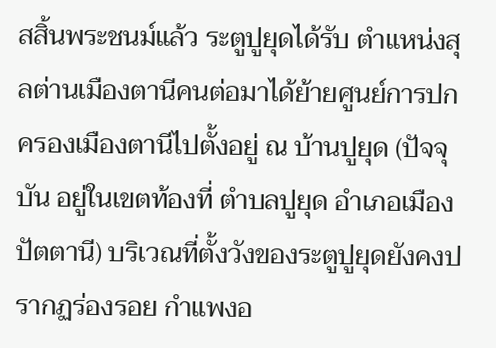สสิ้นพระชนม์แล้ว ระตูปูยุดได้รับ ตำแหน่งสุลต่านเมืองตานีคนต่อมาได้ย้ายศูนย์การปกครองเมืองตานีไปตั้งอยู่ ณ บ้านปูยุด (ปัจจุบัน อยู่ในเขตท้องที่ ตำบลปูยุด อำเภอเมืองปัตตานี) บริเวณที่ตั้งวังของระตูปูยุดยังคงปรากฏร่องรอย กำแพงอ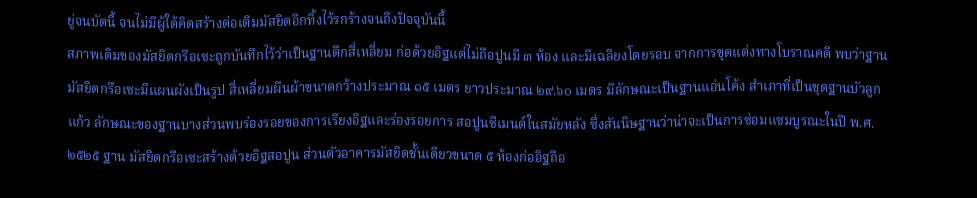ยู่จนบัดนี้ จนไม่มีผู้ใด้คิดสร้างต่อเติมมัสยิดอีกทิ้งไว้รกร้างจนถึงปัจจุบันนี้
สภาพเดิมของมัสยิดกรือเซะถูกบันทึกไว้ว่าเป็นฐานตึกสี่เหลี่ยม ก่อด้วยอิฐแต่ไม่ถือปูนมี ๓ ห้อง และมีเฉลียงโดยรอบ จากการขุดแต่งทางโบราณคดี พบว่าฐานมัสยิดกรือเซะมีแผนผังเป็นรูป สี่เหลี่ยมผืนผ้าขนาดกว้างประมาณ ๑๕ เมตร ยาวประมาณ ๒๙.๖๐ เมตร มีลักษณะเป็นฐานแอ่นโค้ง สําเภาที่เป็นชุดฐานบัวลูกแก้ว ลักษณะของฐานบางส่วนพบร่องรอยของการเรียงอิฐและร่องรอยการ สอปูนซีเมนต์ในสมัยหลัง ซึ่งสันนิษฐานว่าน่าจะเป็นการซ่อมแซมบูรณะในปี พ.ศ. ๒๕๒๕ ฐาน มัสยิดกรือเซะสร้างด้วยอิฐสอปูน ส่วนตัวอาคารมัสยิดชั้นเดียวขนาด ๕ ห้องก่ออิฐถือ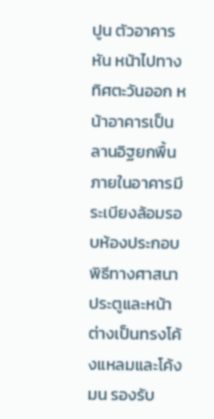ปูน ตัวอาคารหัน หน้าไปทางทิศตะวันออก หน้าอาคารเป็นลานอิฐยกพื้น ภายในอาคารมีระเบียงล้อมรอบห้องประกอบ พิธีทางศาสนา ประตูและหน้าต่างเป็นทรงโค้งแหลมและโค้งมน รองรับ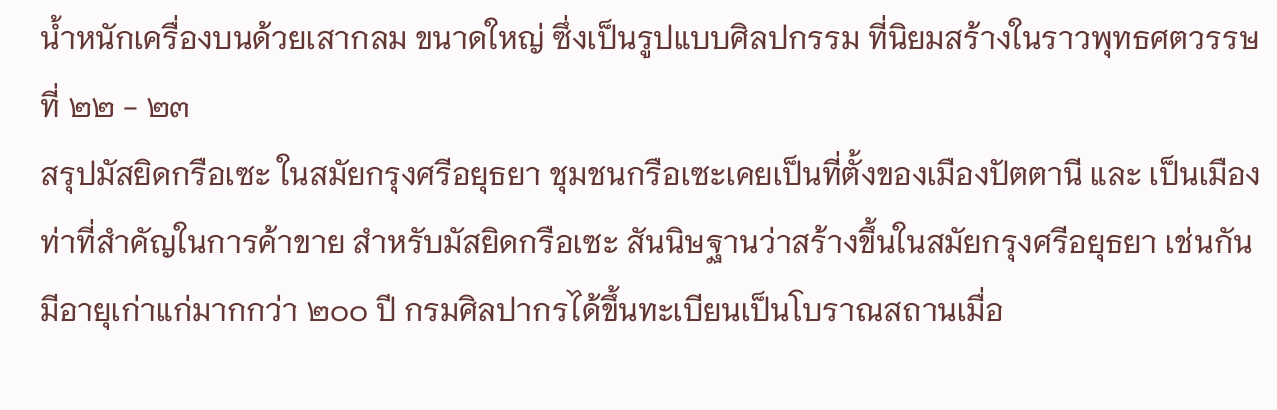น้ำหนักเครื่องบนด้วยเสากลม ขนาดใหญ่ ซึ่งเป็นรูปแบบศิลปกรรม ที่นิยมสร้างในราวพุทธศตวรรษที่ ๒๒ - ๒๓
สรุปมัสยิดกรือเซะ ในสมัยกรุงศรีอยุธยา ชุมชนกรือเซะเคยเป็นที่ตั้งของเมืองปัตตานี และ เป็นเมืองท่าที่สำคัญในการค้าขาย สำหรับมัสยิดกรือเซะ สันนิษฐานว่าสร้างขึ้นในสมัยกรุงศรีอยุธยา เช่นกัน มีอายุเก่าแก่มากกว่า ๒๐๐ ปี กรมศิลปากรได้ขึ้นทะเบียนเป็นโบราณสถานเมื่อ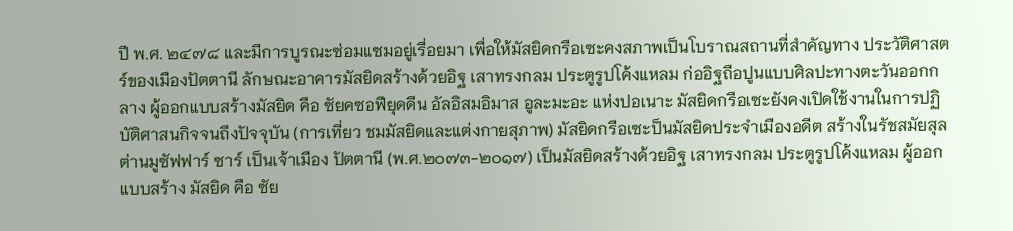ปี พ.ศ. ๒๔๗๘ และมีการบูรณะซ่อมแซมอยู่เรื่อยมา เพื่อให้มัสยิดกรือเซะคงสภาพเป็นโบราณสถานที่สำคัญทาง ประวัติศาสตร์ของเมืองปัตตานี ลักษณะอาคารมัสยิดสร้างด้วยอิฐ เสาทรงกลม ประตูรูปโค้งแหลม ก่ออิฐถือปูนแบบศิลปะทางตะวันออกกลาง ผู้ออกแบบสร้างมัสยิด คือ ซัยคซอฟียุดดีน อัลอิสมอิมาส อูละมะอะ แห่งปอเนาะ มัสยิดกรือเซะยังคงเปิดใช้งานในการปฏิบัติศาสนกิจจนถึงปัจจุบัน (การเที่ยว ชมมัสยิดและแต่งกายสุภาพ) มัสยิดกรือเซะป็นมัสยิดประจำเมืองอดีต สร้างในรัชสมัยสุลต่านมูซัฟฟาร์ ซาร์ เป็นเจ้าเมือง ปัตตานี (พ.ศ.๒๐๗๓-๒๐๑๗) เป็นมัสยิดสร้างด้วยอิฐ เสาทรงกลม ประตูรูปโค้งแหลม ผู้ออกแบบสร้าง มัสยิด คือ ซัย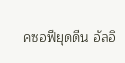คซอฟียุดดีน อัลอิ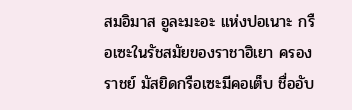สมอิมาส อูละมะอะ แห่งปอเนาะ กรือเซะในรัชสมัยของราชาฮิเยา ครองราชย์ มัสยิดกรือเซะมีคอเต็บ ชื่ออับ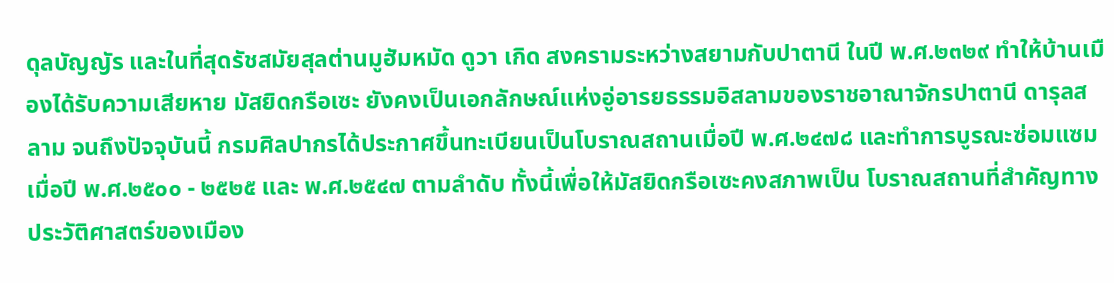ดุลบัญญัร และในที่สุดรัชสมัยสุลต่านมูฮัมหมัด ดูวา เกิด สงครามระหว่างสยามกับปาตานี ในปี พ.ศ.๒๓๒๙ ทำให้บ้านเมืองได้รับความเสียหาย มัสยิดกรือเซะ ยังคงเป็นเอกลักษณ์แห่งอู่อารยธรรมอิสลามของราชอาณาจักรปาตานี ดารุลสลาม จนถึงปัจจุบันนี้ กรมศิลปากรได้ประกาศขึ้นทะเบียนเป็นโบราณสถานเมื่อปี พ.ศ.๒๔๗๘ และทำการบูรณะซ่อมแซม เมื่อปี พ.ศ.๒๕๐๐ - ๒๕๒๕ และ พ.ศ.๒๕๔๗ ตามลำดับ ทั้งนี้เพื่อให้มัสยิดกรือเซะคงสภาพเป็น โบราณสถานที่สำคัญทางประวัติศาสตร์ของเมือง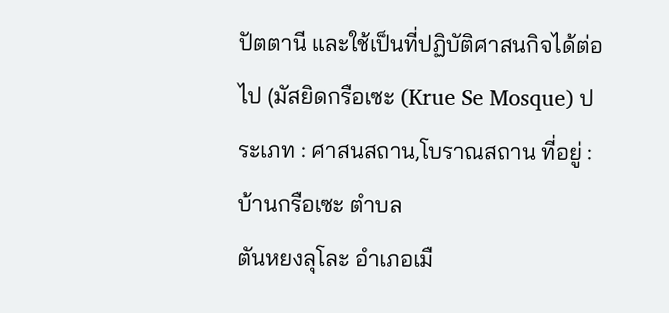ปัตตานี และใช้เป็นที่ปฏิบัติศาสนกิจได้ต่อไป (มัสยิดกรือเซะ (Krue Se Mosque) ประเภท : ศาสนสถาน,โบราณสถาน ที่อยู่ : บ้านกรือเซะ ตำบล
ตันหยงลุโละ อำเภอเมื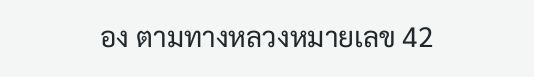อง ตามทางหลวงหมายเลข 42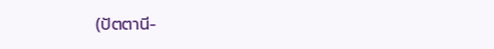(ปัตตานี-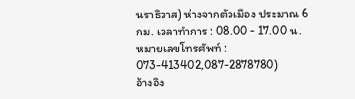นราธิวาส) ห่างจากตัวเมือง ประมาณ 6 กม. เวลาทำการ : 08.00 - 17.00 น. หมายเลขโทรศัพท์ : 073-413402,087-2878780)
อ้างอิง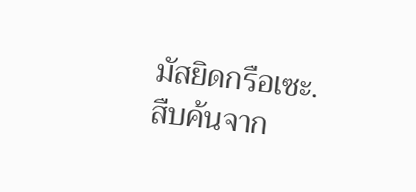มัสยิดกรือเซะ. สืบค้นจาก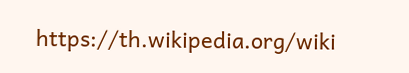https://th.wikipedia.org/wiki